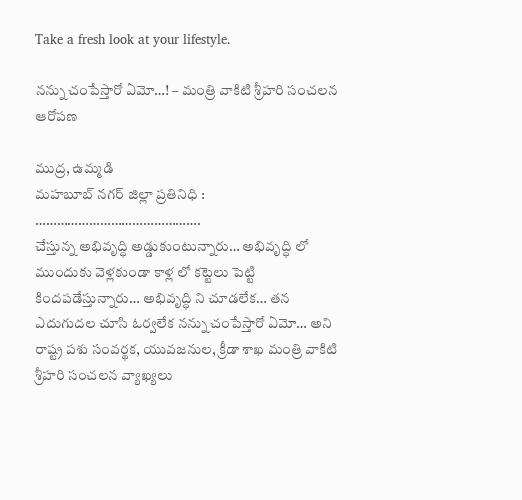Take a fresh look at your lifestyle.

నన్ను చంపేస్తారో ఏమో…! – మంత్రి వాకిటి శ్రీహరి సంచలన ఆరోపణ

ముద్ర, ఉమ్మడి
మహబూబ్ నగర్ జిల్లా ప్రతినిధి :
……………………………………….
చేస్తున్న అభివృద్ధి అడ్డుకుంటున్నారు… అభివృద్ధి లో ముందుకు వెళ్లకుండా కాళ్ల లో కట్టెలు పెట్టి కిందపడేస్తున్నారు… అభివృద్ధి ని చూడలేక… తన ఎదుగుదల చూసి ఓర్వలేక నన్ను చంపేస్తారో ఏమో… అని రాష్ట్ర పశు సంవర్థక, యువజనుల, క్రీడా శాఖ మంత్రి వాకిటి శ్రీహరి సంచలన వ్యాఖ్యలు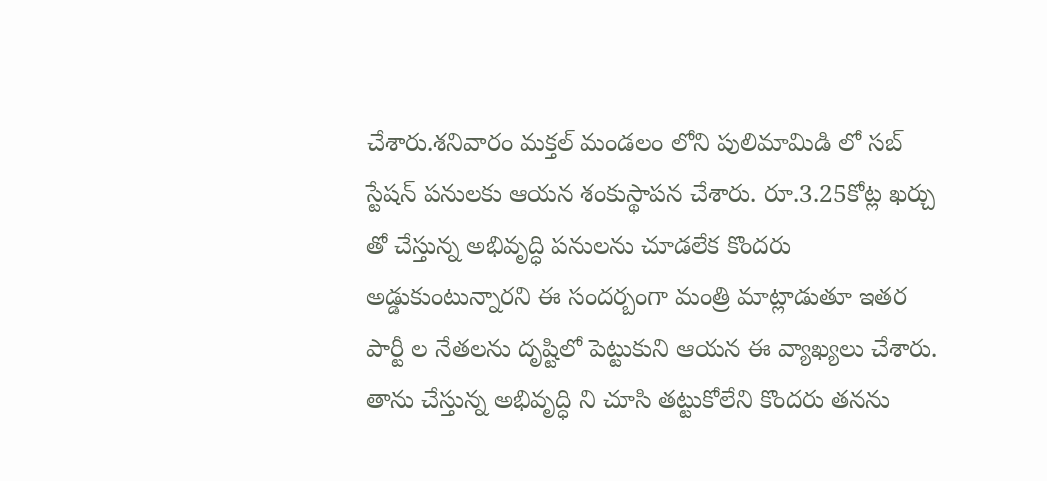చేశారు.శనివారం మక్తల్ మండలం లోని పులిమామిడి లో సబ్ స్టేషన్ పనులకు ఆయన శంకుస్థాపన చేశారు. రూ.3.25కోట్ల ఖర్చు తో చేస్తున్న అభివృద్ధి పనులను చూడలేక కొందరు అడ్డుకుంటున్నారని ఈ సందర్బంగా మంత్రి మాట్లాడుతూ ఇతర పార్టీ ల నేతలను దృష్టిలో పెట్టుకుని ఆయన ఈ వ్యాఖ్యలు చేశారు. తాను చేస్తున్న అభివృద్ధి ని చూసి తట్టుకోలేని కొందరు తనను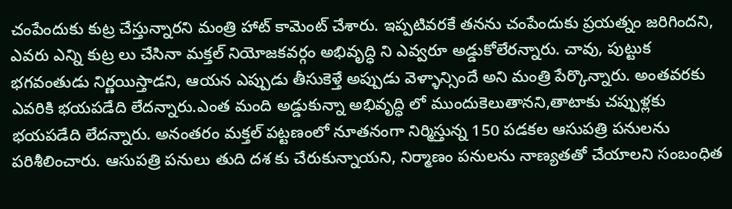చంపేందుకు కుట్ర చేస్తున్నారని మంత్రి హాట్ కామెంట్ చేశారు. ఇప్పటివరకే తనను చంపేందుకు ప్రయత్నం జరిగిందని, ఎవరు ఎన్ని కుట్ర లు చేసినా మక్తల్ నియోజకవర్గం అభివృద్ధి ని ఎవ్వరూ అడ్డుకోలేరన్నారు. చావు, పుట్టుక భగవంతుడు నిర్ణయిస్తాడని, ఆయన ఎప్పుడు తీసుకెళ్తే అప్పుడు వెళ్ళాన్సిందే అని మంత్రి పేర్కొన్నారు. అంతవరకు ఎవరికి భయపడేది లేదన్నారు.ఎంత మంది అడ్డుకున్నా అభివృద్ధి లో ముందుకెలుతానని,తాటాకు చప్పుళ్లకు భయపడేది లేదన్నారు. అనంతరం మక్తల్ పట్టణంలో నూతనంగా నిర్మిస్తున్న 150 పడకల ఆసుపత్రి పనులను పరిశీలించారు. ఆసుపత్రి పనులు తుది దశ కు చేరుకున్నాయని, నిర్మాణం పనులను నాణ్యతతో చేయాలని సంబంధిత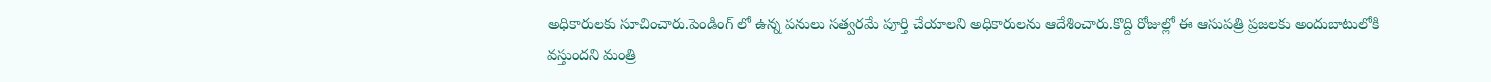అధికారులకు సూచించారు.పెండింగ్ లో ఉన్న పనులు సత్వరమే పూర్తి చేయాలని అధికారులను ఆదేశించారు.కొద్ది రోజుల్లో ఈ ఆసుపత్రి ప్రజలకు అందుబాటులోకి వస్తుందని మంత్రి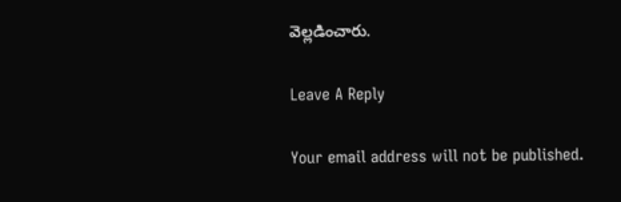వెల్లడించారు.

Leave A Reply

Your email address will not be published.